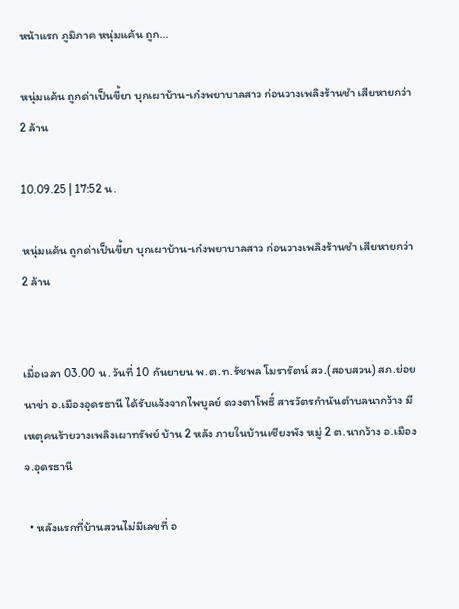หน้าแรก ภูมิภาค หนุ่มแค้น ถูก...

หนุ่มแค้น ถูกด่าเป็นขี้ยา บุกเผาบ้าน-เก๋งพยาบาลสาว ก่อนวางเพลิงร้านชำ เสียหายกว่า 2 ล้าน

10.09.25 | 17:52 น.

หนุ่มแค้น ถูกด่าเป็นขี้ยา บุกเผาบ้าน-เก๋งพยาบาลสาว ก่อนวางเพลิงร้านชำ เสียหายกว่า 2 ล้าน


เมื่อเวลา 03.00 น. วันที่ 10 กันยายน พ.ต.ท.รัชพล โมรารัตน์ สว.(สอบสวน) สภ.ย่อยนาข่า อ.เมืองอุดรธานี ได้รับแจ้งจากไพบูลย์ ดวงตาโพธิ์ สารวัตรกำนันตำบลนากว้าง มีเหตุคนร้ายวางเพลิงเผาทรัพย์ บ้าน 2 หลัง ภายในบ้านเชียงพัง หมู่ 2 ต.นากว้าง อ.เมือง จ.อุดรธานี

  • หลังแรกที่บ้านสวนไม่มีเลขที่ อ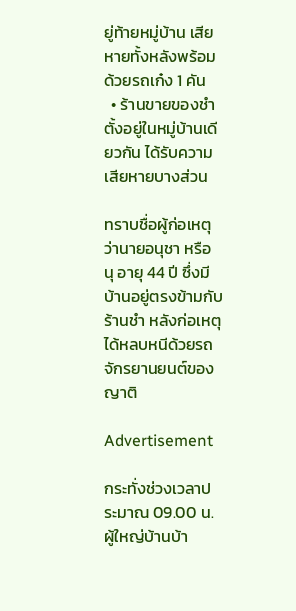ยู่ท้ายหมู่บ้าน เสียหายทั้งหลังพร้อมด้วยรถเก๋ง 1 คัน
  • ร้านขายของชำ  ตั้งอยู่ในหมู่บ้านเดียวกัน ได้รับความเสียหายบางส่วน

ทราบชื่อผู้ก่อเหตุว่านายอนุชา หรือ นุ อายุ 44 ปี ซึ่งมีบ้านอยู่ตรงข้ามกับร้านชำ หลังก่อเหตุได้หลบหนีด้วยรถจักรยานยนต์ของญาติ

Advertisement

กระทั่งช่วงเวลาประมาณ 09.00 น. ผู้ใหญ่บ้านบ้า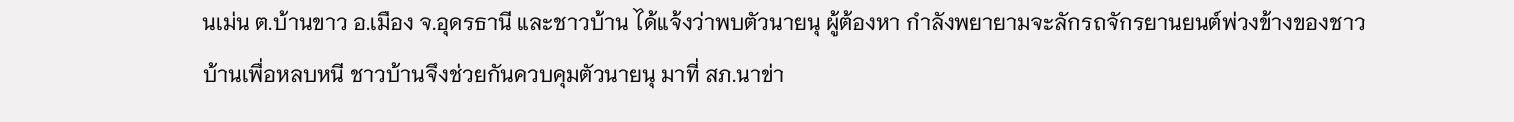นเม่น ต.บ้านขาว อ.เมือง จ.อุดรธานี และชาวบ้าน ได้แจ้งว่าพบตัวนายนุ ผู้ต้องหา กำลังพยายามจะลักรถจักรยานยนต์พ่วงข้างของชาวบ้านเพื่อหลบหนี ชาวบ้านจึงช่วยกันควบคุมตัวนายนุ มาที่ สภ.นาข่า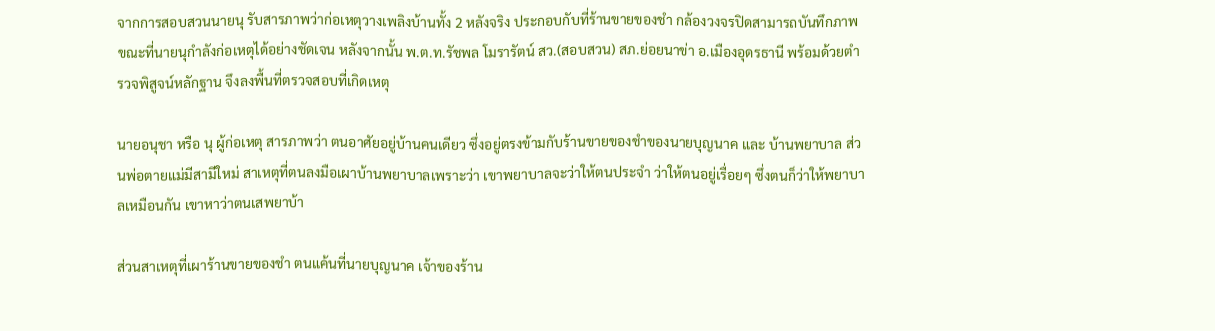จากการสอบสวนนายนุ รับสารภาพว่าก่อเหตุวางเพลิงบ้านทั้ง 2 หลังจริง ประกอบกับที่ร้านขายของชำ กล้องวงจรปิดสามารถบันทึกภาพขณะที่นายนุกำลังก่อเหตุได้อย่างชัดเจน หลังจากนั้น พ.ต.ท.รัชพล โมรารัตน์ สว.(สอบสวน) สภ.ย่อยนาข่า อ.เมืองอุดรธานี พร้อมด้วยตำรวจพิสูจน์หลักฐาน จึงลงพื้นที่ตรวจสอบที่เกิดเหตุ

นายอนุชา หรือ นุ ผู้ก่อเหตุ สารภาพว่า ตนอาศัยอยู่บ้านคนเดียว ซึ่งอยู่ตรงข้ามกับร้านขายของชำของนายบุญนาค และ บ้านพยาบาล ส่วนพ่อตายแม่มีสามีใหม่ สาเหตุที่ตนลงมือเผาบ้านพยาบาลเพราะว่า เขาพยาบาลจะว่าให้ตนประจำ ว่าให้ตนอยู่เรื่อยๆ ซึ่งตนก็ว่าให้พยาบาลเหมือนกัน เขาหาว่าตนเสพยาบ้า

ส่วนสาเหตุที่เผาร้านขายของชำ ตนแค้นที่นายบุญนาค เจ้าของร้าน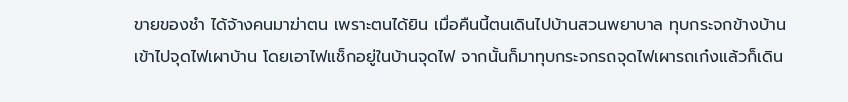ขายของชำ ได้จ้างคนมาฆ่าตน เพราะตนได้ยิน เมื่อคืนนี้ตนเดินไปบ้านสวนพยาบาล ทุบกระจกข้างบ้าน เข้าไปจุดไฟเผาบ้าน โดยเอาไฟแช็กอยู่ในบ้านจุดไฟ จากนั้นก็มาทุบกระจกรถจุดไฟเผารถเก๋งแล้วก็เดิน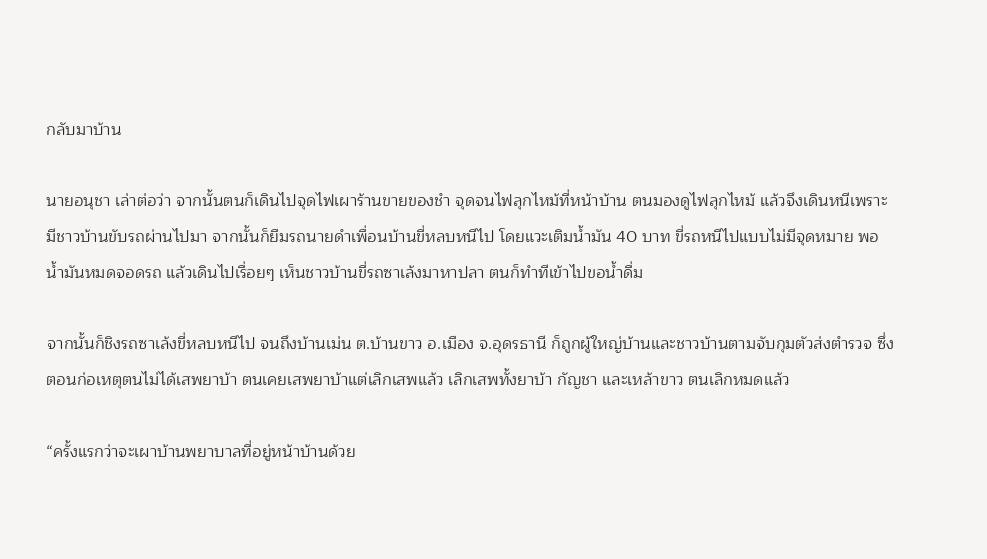กลับมาบ้าน

นายอนุชา เล่าต่อว่า จากนั้นตนก็เดินไปจุดไฟเผาร้านขายของชำ จุดจนไฟลุกไหม้ที่หน้าบ้าน ตนมองดูไฟลุกไหม้ แล้วจึงเดินหนีเพราะมีชาวบ้านขับรถผ่านไปมา จากนั้นก็ยืมรถนายดำเพื่อนบ้านขี่หลบหนีไป โดยแวะเติมน้ำมัน 40 บาท ขี่รถหนีไปแบบไม่มีจุดหมาย พอน้ำมันหมดจอดรถ แล้วเดินไปเรื่อยๆ เห็นชาวบ้านขี่รถซาเล้งมาหาปลา ตนก็ทำทีเข้าไปขอน้ำดื่ม

จากนั้นก็ชิงรถซาเล้งขี่หลบหนีไป จนถึงบ้านเม่น ต.บ้านขาว อ.เมือง จ.อุดรธานี ก็ถูกผู้ใหญ่บ้านและชาวบ้านตามจับกุมตัวส่งตำรวจ ซึ่งตอนก่อเหตุตนไม่ได้เสพยาบ้า ตนเคยเสพยาบ้าแต่เลิกเสพแล้ว เลิกเสพทั้งยาบ้า กัญชา และเหล้าขาว ตนเลิกหมดแล้ว

“ครั้งแรกว่าจะเผาบ้านพยาบาลที่อยู่หน้าบ้านด้วย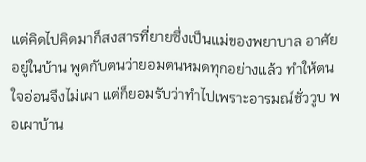แต่คิดไปคิดมาก็สงสารที่ยายซึ่งเป็นแม่ของพยาบาล อาศัยอยู่ในบ้าน พูดกับตนว่ายอมตนหมดทุกอย่างแล้ว ทำให้ตนใจอ่อนจึงไม่เผา แต่ก็ยอมรับว่าทำไปเพราะอารมณ์ชั่ววูบ พอเผาบ้าน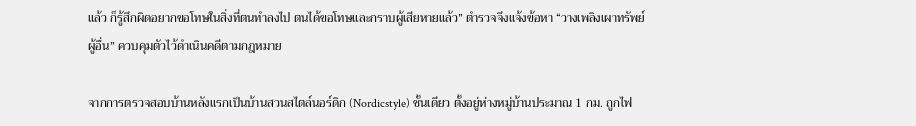แล้ว ก็รู้สึกผิดอยากขอโทษในสิ่งที่ตนทำลงไป ตนได้ขอโทษและกราบผู้เสียหายแล้ว” ตำรวจจึงแจ้งข้อหา “วางเพลิงเผาทรัพย์ผู้อื่น” ควบคุมตัวไว้ดำเนินคดีตามกฎหมาย

จากการตรวจสอบบ้านหลังแรกเป็นบ้านสวนสไตล์นอร์ดิก (Nordicstyle) ชั้นเดียว ตั้งอยู่ห่างหมู่บ้านประมาณ 1 กม. ถูกไฟ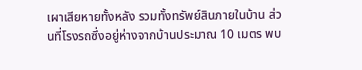เผาเสียหายทั้งหลัง รวมทั้งทรัพย์สินภายในบ้าน ส่วนที่โรงรถซึ่งอยู่ห่างจากบ้านประมาณ 10 เมตร พบ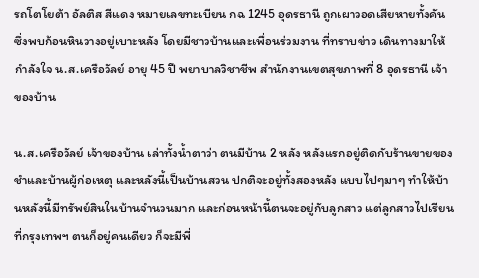รถโตโยต้า อัลติส สีแดง หมายเลขทะเบียน กฉ 1245 อุดรธานี ถูกเผาวอดเสียหายทั้งคัน ซึ่งพบก้อนหินวางอยู่เบาะหลัง โดยมีชาวบ้านและเพื่อนร่วมงาน ที่ทราบข่าว เดินทางมาให้กำลังใจ น.ส.เครือวัลย์ อายุ 45 ปี พยาบาลวิชาชีพ สำนักงานเขตสุขภาพที่ 8 อุดรธานี เจ้าของบ้าน

น.ส.เครือวัลย์ เจ้าของบ้าน เล่าทั้งน้ำตาว่า ตนมีบ้าน 2 หลัง หลังแรกอยู่ติดกับร้านขายของชำและบ้านผู้ก่อเหตุ และหลังนี้เป็นบ้านสวน ปกติจะอยู่ทั้งสองหลัง แบบไปๆมาๆ ทำให้บ้านหลังนี้มีทรัพย์สินในบ้านจำนวนมาก และก่อนหน้านี้ตนจะอยู่กับลูกสาว แต่ลูกสาวไปเรียนที่กรุงเทพฯ ตนก็อยู่คนเดียว ก็จะมีพี่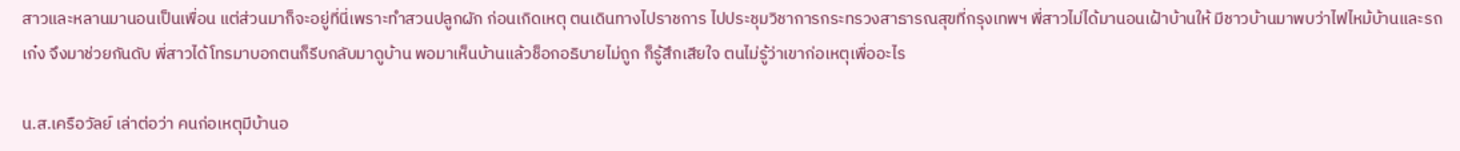สาวและหลานมานอนเป็นเพื่อน แต่ส่วนมาก็จะอยู่ที่นี่เพราะทำสวนปลูกผัก ก่อนเกิดเหตุ ตนเดินทางไปราชการ ไปประชุมวิชาการกระทรวงสาธารณสุขที่กรุงเทพฯ พี่สาวไม่ได้มานอนเฝ้าบ้านให้ มีชาวบ้านมาพบว่าไฟไหม้บ้านและรถเก๋ง จึงมาช่วยกันดับ พี่สาวได้โทรมาบอกตนก็รีบกลับมาดูบ้าน พอมาเห็นบ้านแล้วช็อกอธิบายไม่ถูก ก็รู้สึกเสียใจ ตนไม่รู้ว่าเขาก่อเหตุเพื่ออะไร

น.ส.เครือวัลย์ เล่าต่อว่า คนก่อเหตุมีบ้านอ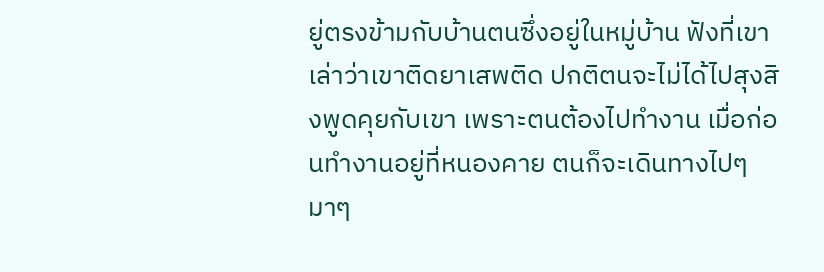ยู่ตรงข้ามกับบ้านตนซึ่งอยู่ในหมู่บ้าน ฟังที่เขาเล่าว่าเขาติดยาเสพติด ปกติตนจะไม่ได้ไปสุงสิงพูดคุยกับเขา เพราะตนต้องไปทำงาน เมื่อก่อนทำงานอยู่ที่หนองคาย ตนก็จะเดินทางไปๆ มาๆ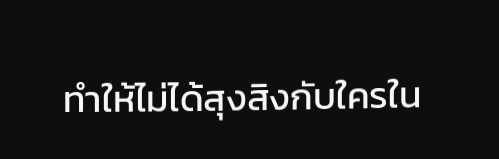ทำให้ไม่ได้สุงสิงกับใครใน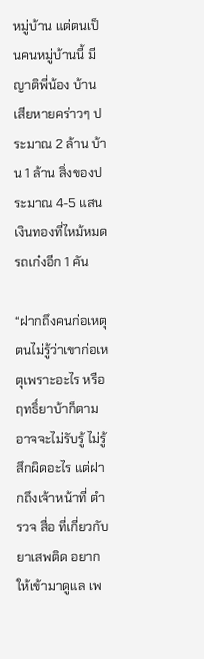หมู่บ้าน แต่ตนเป็นคนหมู่บ้านนี้ มีญาติพี่น้อง บ้านเสียหายคร่าวๆ ประมาณ 2 ล้าน บ้าน 1 ล้าน สิ่งของประมาณ 4-5 แสน เงินทองที่ไหม้หมด รถเก๋งอีก 1 คัน

“ฝากถึงคนก่อเหตุ ตนไม่รู้ว่าเขาก่อเหตุเพราะอะไร หรือฤทธิ์ยาบ้าก็ตาม อาจจะไม่รับรู้ ไม่รู้สึกผิดอะไร แต่ฝากถึงเจ้าหน้าที่ ตำรวจ สื่อ ที่เกี่ยวกับยาเสพติด อยากให้เข้ามาดูแล เพ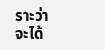ราะว่าจะได้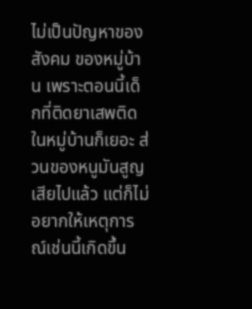ไม่เป็นปัญหาของสังคม ของหมู่บ้าน เพราะตอนนี้เด็กที่ติดยาเสพติดในหมู่บ้านก็เยอะ ส่วนของหนูมันสูญเสียไปแล้ว แต่ก็ไม่อยากให้เหตุการณ์เช่นนี้เกิดขึ้น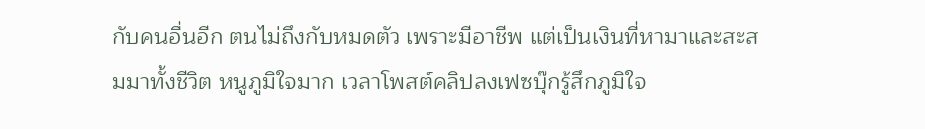กับคนอื่นอีก ตนไม่ถึงกับหมดตัว เพราะมีอาชีพ แต่เป็นเงินที่หามาและสะสมมาทั้งชีวิต หนูภูมิใจมาก เวลาโพสต์คลิปลงเฟซบุ๊กรู้สึกภูมิใจ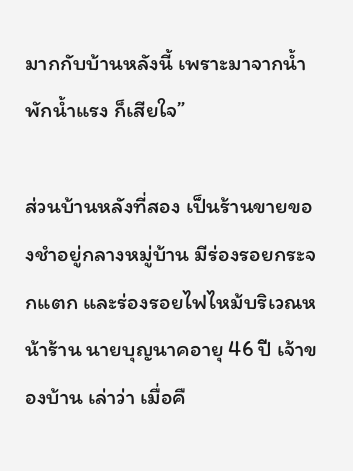มากกับบ้านหลังนี้ เพราะมาจากน้ำพักน้ำแรง ก็เสียใจ”

ส่วนบ้านหลังที่สอง เป็นร้านขายของชำอยู่กลางหมู่บ้าน มีร่องรอยกระจกแตก และร่องรอยไฟไหม้บริเวณหน้าร้าน นายบุญนาคอายุ 46 ปี เจ้าของบ้าน เล่าว่า เมื่อคื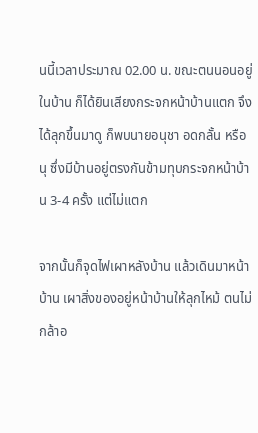นนี้เวลาประมาณ 02.00 น. ขณะตนนอนอยู่ในบ้าน ก็ได้ยินเสียงกระจกหน้าบ้านแตก จึงได้ลุกขึ้นมาดู ก็พบนายอนุชา อดกลั้น หรือนุ ซึ่งมีบ้านอยู่ตรงกันข้ามทุบกระจกหน้าบ้าน 3-4 ครั้ง แต่ไม่แตก

จากนั้นก็จุดไฟเผาหลังบ้าน แล้วเดินมาหน้าบ้าน เผาสิ่งของอยู่หน้าบ้านให้ลุกไหม้ ตนไม่กล้าอ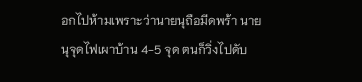อกไปห้ามเพราะว่านายนุถือมีดพร้า นายนุจุดไฟเผาบ้าน 4-5 จุด ตนก็วิ่งไปดับ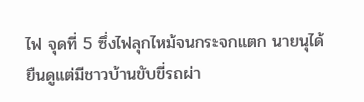ไฟ จุดที่ 5 ซึ่งไฟลุกไหม้จนกระจกแตก นายนุได้ยืนดูแต่มีชาวบ้านขับขี่รถผ่า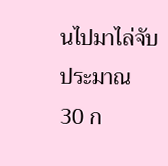นไปมาไล่จับประมาณ 30 ก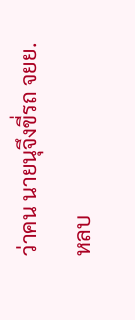ว่าคน นายนุจึงขี่รถ จยย.หลบ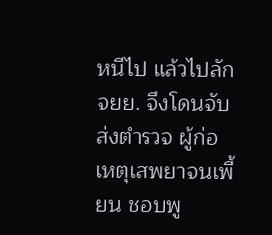หนีไป แล้วไปลัก จยย. จึงโดนจับส่งตำรวจ ผู้ก่อเหตุเสพยาจนเพี้ยน ชอบพู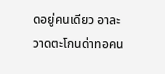ดอยู่คนเดียว อาละวาดตะโกนด่าทอคน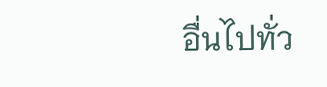อื่นไปทั่ว